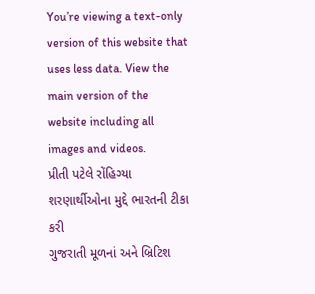You’re viewing a text-only version of this website that uses less data. View the main version of the website including all images and videos.
પ્રીતી પટેલે રોંહિગ્યા શરણાર્થીઓના મુદ્દે ભારતની ટીકા કરી
ગુજરાતી મૂળનાં અને બ્રિટિશ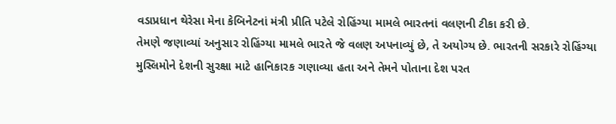વડાપ્રધાન થેરેસા મેના કેબિનેટનાં મંત્રી પ્રીતિ પટેલે રોહિંગ્યા મામલે ભારતનાં વલણની ટીકા કરી છે.
તેમણે જણાવ્યાં અનુસાર રોહિંગ્યા મામલે ભારતે જે વલણ અપનાવ્યું છે, તે અયોગ્ય છે. ભારતની સરકારે રોહિંગ્યા મુસ્લિમોને દેશની સુરક્ષા માટે હાનિકારક ગણાવ્યા હતા અને તેમને પોતાના દેશ પરત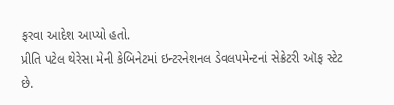ફરવા આદેશ આપ્યો હતો.
પ્રીતિ પટેલ થેરેસા મેની કેબિનેટમાં ઇન્ટરનેશનલ ડેવલપમેન્ટનાં સેક્રેટરી ઑફ સ્ટેટ છે.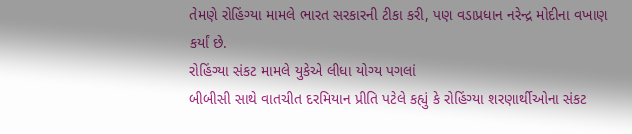તેમણે રોહિંગ્યા મામલે ભારત સરકારની ટીકા કરી, પણ વડાપ્રધાન નરેન્દ્ર મોદીના વખાણ કર્યાં છે.
રોહિંગ્યા સંકટ મામલે યુકેએ લીધા યોગ્ય પગલાં
બીબીસી સાથે વાતચીત દરમિયાન પ્રીતિ પટેલે કહ્યું કે રોહિંગ્યા શરણાર્થીઓના સંકટ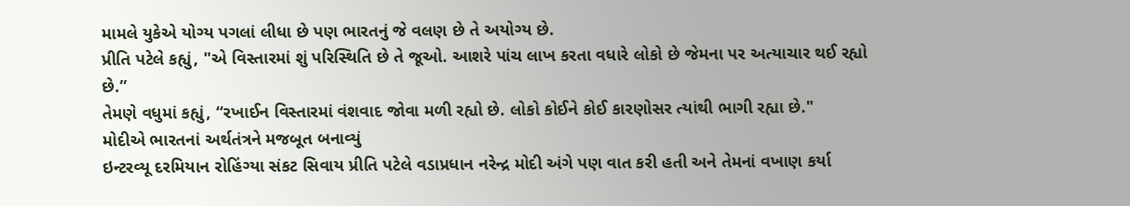મામલે યુકેએ યોગ્ય પગલાં લીધા છે પણ ભારતનું જે વલણ છે તે અયોગ્ય છે.
પ્રીતિ પટેલે કહ્યું, "એ વિસ્તારમાં શું પરિસ્થિતિ છે તે જૂઓ. આશરે પાંચ લાખ કરતા વધારે લોકો છે જેમના પર અત્યાચાર થઈ રહ્યો છે.”
તેમણે વધુમાં કહ્યું, “રખાઈન વિસ્તારમાં વંશવાદ જોવા મળી રહ્યો છે. લોકો કોઈને કોઈ કારણોસર ત્યાંથી ભાગી રહ્યા છે."
મોદીએ ભારતનાં અર્થતંત્રને મજબૂત બનાવ્યું
ઇન્ટરવ્યૂ દરમિયાન રોહિંગ્યા સંકટ સિવાય પ્રીતિ પટેલે વડાપ્રધાન નરેન્દ્ર મોદી અંગે પણ વાત કરી હતી અને તેમનાં વખાણ કર્યા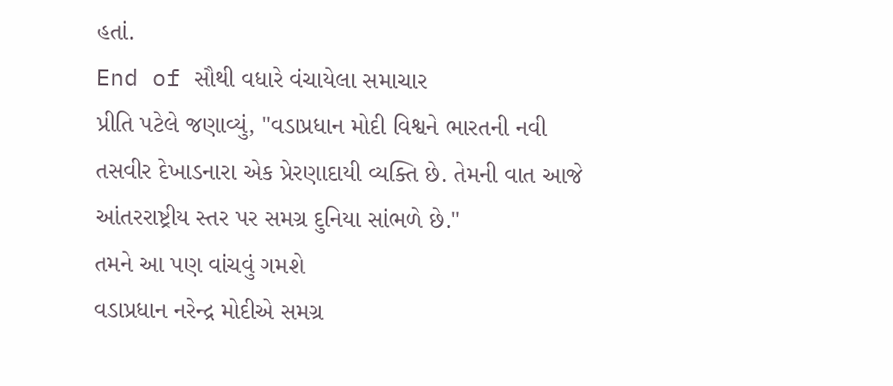હતાં.
End of સૌથી વધારે વંચાયેલા સમાચાર
પ્રીતિ પટેલે જણાવ્યું, "વડાપ્રધાન મોદી વિશ્વને ભારતની નવી તસવીર દેખાડનારા એક પ્રેરણાદાયી વ્યક્તિ છે. તેમની વાત આજે આંતરરાષ્ટ્રીય સ્તર પર સમગ્ર દુનિયા સાંભળે છે."
તમને આ પણ વાંચવું ગમશે
વડાપ્રધાન નરેન્દ્ર મોદીએ સમગ્ર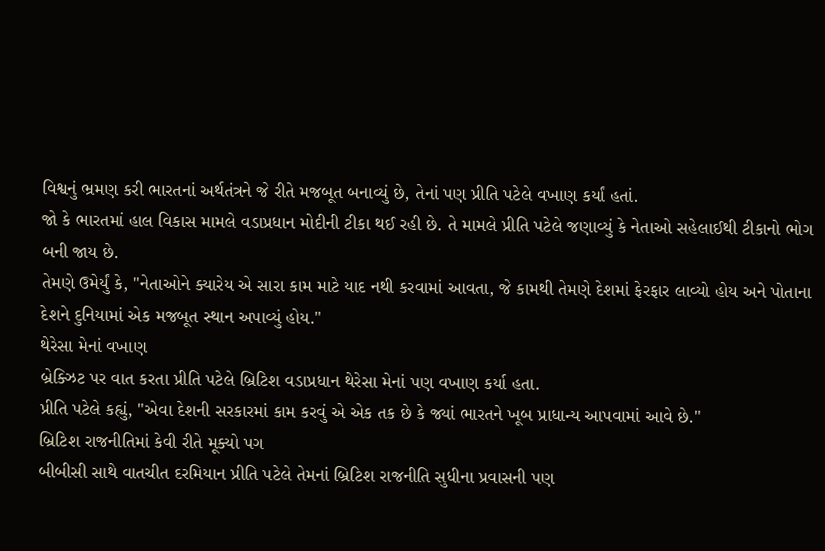વિશ્વનું ભ્રમણ કરી ભારતનાં અર્થતંત્રને જે રીતે મજબૂત બનાવ્યું છે, તેનાં પણ પ્રીતિ પટેલે વખાણ કર્યાં હતાં.
જો કે ભારતમાં હાલ વિકાસ મામલે વડાપ્રધાન મોદીની ટીકા થઈ રહી છે. તે મામલે પ્રીતિ પટેલે જણાવ્યું કે નેતાઓ સહેલાઈથી ટીકાનો ભોગ બની જાય છે.
તેમણે ઉમેર્યું કે, "નેતાઓને ક્યારેય એ સારા કામ માટે યાદ નથી કરવામાં આવતા, જે કામથી તેમણે દેશમાં ફેરફાર લાવ્યો હોય અને પોતાના દેશને દુનિયામાં એક મજબૂત સ્થાન અપાવ્યું હોય."
થેરેસા મેનાં વખાણ
બ્રેક્ઝિટ પર વાત કરતા પ્રીતિ પટેલે બ્રિટિશ વડાપ્રધાન થેરેસા મેનાં પણ વખાણ કર્યા હતા.
પ્રીતિ પટેલે કહ્યું, "એવા દેશની સરકારમાં કામ કરવું એ એક તક છે કે જ્યાં ભારતને ખૂબ પ્રાધાન્ય આપવામાં આવે છે."
બ્રિટિશ રાજનીતિમાં કેવી રીતે મૂક્યો પગ
બીબીસી સાથે વાતચીત દરમિયાન પ્રીતિ પટેલે તેમનાં બ્રિટિશ રાજનીતિ સુધીના પ્રવાસની પણ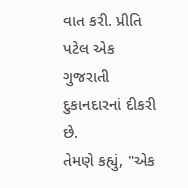વાત કરી. પ્રીતિ પટેલ એક ગુજરાતી દુકાનદારનાં દીકરી છે.
તેમણે કહ્યું, "એક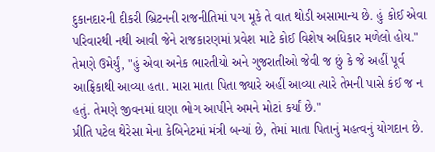દુકાનદારની દીકરી બ્રિટનની રાજનીતિમાં પગ મૂકે તે વાત થોડી અસામાન્ય છે. હું કોઈ એવા પરિવારથી નથી આવી જેને રાજકારણમાં પ્રવેશ માટે કોઈ વિશેષ અધિકાર મળેલો હોય."
તેમણે ઉમેર્યું, "હું એવા અનેક ભારતીયો અને ગુજરાતીઓ જેવી જ છું કે જે અહીં પૂર્વ આફ્રિકાથી આવ્યા હતા. મારા માતા પિતા જ્યારે અહીં આવ્યા ત્યારે તેમની પાસે કંઈ જ ન હતું. તેમણે જીવનમાં ઘણા ભોગ આપીને અમને મોટાં કર્યાં છે."
પ્રીતિ પટેલ થેરેસા મેના કેબિનેટમાં મંત્રી બન્યાં છે, તેમાં માતા પિતાનું મહત્વનું યોગદાન છે.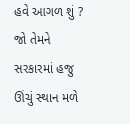હવે આગળ શું ? જો તેમને સરકારમાં હજુ ઊંચું સ્થાન મળે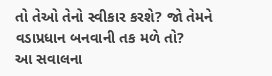તો તેઓ તેનો સ્વીકાર કરશે? જો તેમને વડાપ્રધાન બનવાની તક મળે તો?
આ સવાલના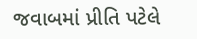જવાબમાં પ્રીતિ પટેલે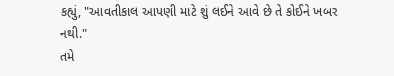કહ્યું, "આવતીકાલ આપણી માટે શું લઈને આવે છે તે કોઈને ખબર નથી."
તમે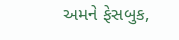અમને ફેસબુક,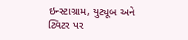ઇન્સ્ટાગ્રામ, યુટ્યૂબ અને ટ્વિટર પર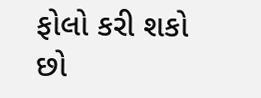ફોલો કરી શકો છો